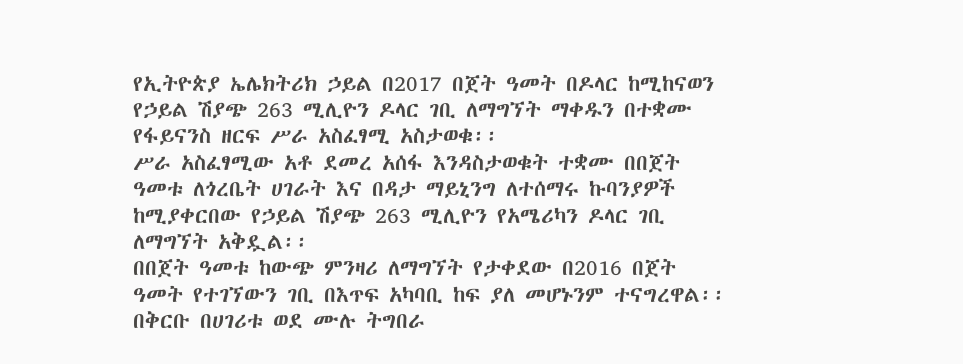የኢትዮጵያ ኤሌክትሪክ ኃይል በ2017 በጀት ዓመት በዶላር ከሚከናወን የኃይል ሽያጭ 263 ሚሊዮን ዶላር ገቢ ለማግኘት ማቀዱን በተቋሙ የፋይናንስ ዘርፍ ሥራ አስፈፃሚ አስታወቁ፡፡
ሥራ አስፈፃሚው አቶ ደመረ አሰፋ እንዳስታወቁት ተቋሙ በበጀት ዓመቱ ለጎረቤት ሀገራት እና በዳታ ማይኒንግ ለተሰማሩ ኩባንያዎች ከሚያቀርበው የኃይል ሽያጭ 263 ሚሊዮን የአሜሪካን ዶላር ገቢ ለማግኘት አቅዷል፡፡
በበጀት ዓመቱ ከውጭ ምንዛሪ ለማግኘት የታቀደው በ2016 በጀት ዓመት የተገኘውን ገቢ በእጥፍ አካባቢ ከፍ ያለ መሆኑንም ተናግረዋል፡፡
በቅርቡ በሀገሪቱ ወደ ሙሉ ትግበራ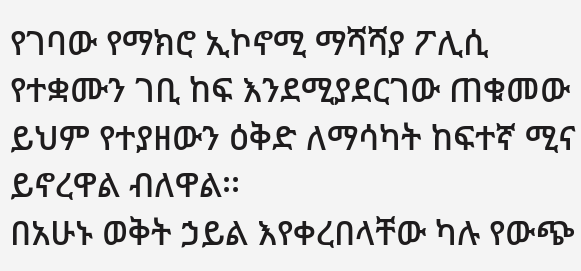የገባው የማክሮ ኢኮኖሚ ማሻሻያ ፖሊሲ የተቋሙን ገቢ ከፍ እንደሚያደርገው ጠቁመው ይህም የተያዘውን ዕቅድ ለማሳካት ከፍተኛ ሚና ይኖረዋል ብለዋል፡፡
በአሁኑ ወቅት ኃይል እየቀረበላቸው ካሉ የውጭ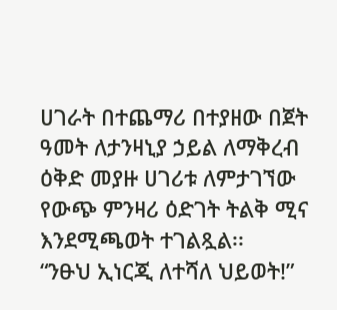ሀገራት በተጨማሪ በተያዘው በጀት ዓመት ለታንዛኒያ ኃይል ለማቅረብ ዕቅድ መያዙ ሀገሪቱ ለምታገኘው የውጭ ምንዛሪ ዕድገት ትልቅ ሚና እንደሚጫወት ተገልጿል፡፡
“ንፁህ ኢነርጂ ለተሻለ ህይወት!”